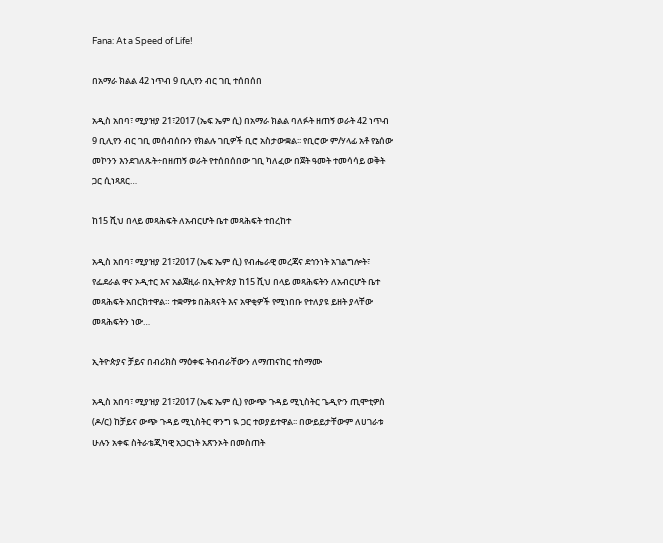Fana: At a Speed of Life!

በአማራ ክልል 42 ነጥብ 9 ቢሊየን ብር ገቢ ተሰበሰበ

አዲስ አበባ፣ ሚያዝያ 21፣2017 (ኤፍ ኤም ሲ) በአማራ ክልል ባለፉት ዘጠኝ ወራት 42 ነጥብ 9 ቢሊየን ብር ገቢ መሰብሰቡን የክልሉ ገቢዎች ቢሮ አስታውቋል፡፡ የቢሮው ም/ሃላፊ አቶ የኔሰው መኮንን እንደገለጹት÷በዘጠኝ ወራት የተሰበሰበው ገቢ ካለፈው በጀት ዓመት ተመሳሳይ ወቅት ጋር ሲነጻጸር…

ከ15 ሺህ በላይ መጻሕፍት ለአብርሆት ቤተ መጻሕፍት ተበረከተ

አዲስ አበባ፣ ሚያዝያ 21፣2017 (ኤፍ ኤም ሲ) የብሔራዊ መረጃና ደኅንነት አገልግሎት፣ የፌደራል ዋና ኦዲተር እና አልጀዚራ በኢትዮጵያ ከ15 ሺህ በላይ መጻሕፍትን ለአብርሆት ቤተ መጻሕፍት አበርክተዋል። ተቋማቱ በሕጻናት እና አዋቂዎች የሚነበቡ የተለያዩ ይዘት ያላቸው መጻሕፍትን ነው…

ኢትዮጵያና ቻይና በብሪክስ ማዕቀፍ ትብብራቸውን ለማጠናከር ተስማሙ

አዲስ አበባ፣ ሚያዝያ 21፣2017 (ኤፍ ኤም ሲ) የውጭ ጉዳይ ሚኒስትር ጌዲዮን ጢሞቲዎስ (ዶ/ር) ከቻይና ውጭ ጉዳይ ሚኒስትር ዋንግ ዪ ጋር ተወያይተዋል፡፡ በውይይታቸውም ለሀገራቱ ሁሉን አቀፍ ስትራቴጂካዊ አጋርነት አጽንኦት በመስጠት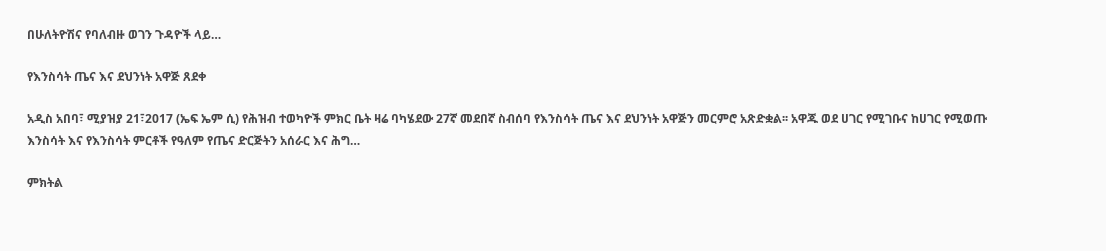በሁለትዮሽና የባለብዙ ወገን ጉዳዮች ላይ…

የእንስሳት ጤና እና ደህንነት አዋጅ ጸደቀ

አዲስ አበባ፣ ሚያዝያ 21፣2017 (ኤፍ ኤም ሲ) የሕዝብ ተወካዮች ምክር ቤት ዛሬ ባካሄደው 27ኛ መደበኛ ስብሰባ የእንስሳት ጤና እና ደህንነት አዋጅን መርምሮ አጽድቋል፡፡ አዋጁ ወደ ሀገር የሚገቡና ከሀገር የሚወጡ እንስሳት እና የእንስሳት ምርቶች የዓለም የጤና ድርጅትን አሰራር እና ሕግ…

ምክትል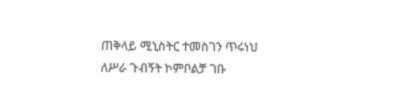ጠቅላይ ሚኒስትር ተመስገን ጥሩነህ ለሥራ ጉብኝት ኮምቦልቻ ገቡ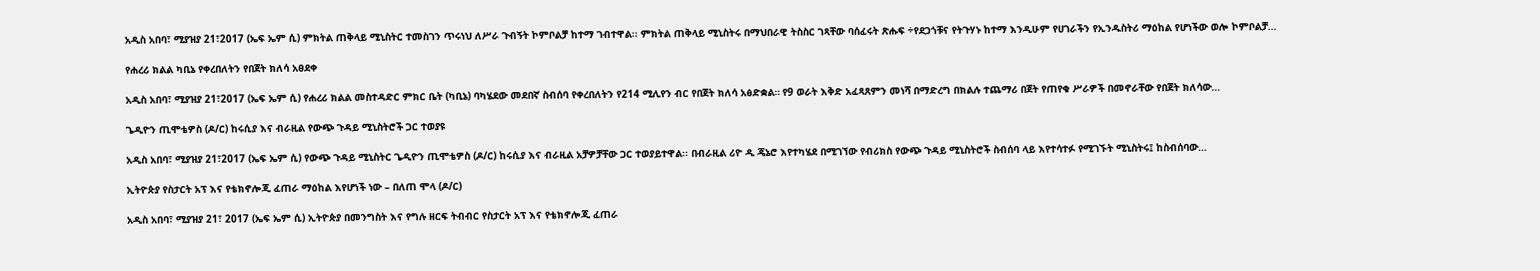አዲስ አበባ፣ ሚያዝያ 21፣2017 (ኤፍ ኤም ሲ) ምክትል ጠቅላይ ሚኒስትር ተመስገን ጥሩነህ ለሥራ ጉብኝት ኮምቦልቻ ከተማ ገብተዋል፡፡ ምክትል ጠቅላይ ሚኒስትሩ በማህበራዊ ትስስር ገጻቸው ባሰፈሩት ጽሑፍ ÷የደጋጎቹና የትጉሃኑ ከተማ እንዲሁም የሀገራችን የኢንዱስትሪ ማዕከል የሆነችው ወሎ ኮምቦልቻ…

የሐረሪ ክልል ካቢኔ የቀረበለትን የበጀት ክለሳ አፀደቀ

አዲስ አበባ፣ ሚያዝያ 21፣2017 (ኤፍ ኤም ሲ) የሐረሪ ክልል መስተዳድር ምክር ቤት (ካቢኔ) ባካሄደው መደበኛ ስብሰባ የቀረበለትን የ214 ሚሊየን ብር የበጀት ክለሳ አፅድቋል። የ9 ወራት እቅድ አፈጻጸምን መነሻ በማድረግ በክልሉ ተጨማሪ በጀት የጠየቁ ሥራዎች በመኖራቸው የበጀት ክለሳው…

ጌዲዮን ጢሞቴዎስ (ዶ/ር) ከሩሲያ እና ብራዚል የውጭ ጉዳይ ሚኒስትሮች ጋር ተወያዩ

አዲስ አበባ፣ ሚያዝያ 21፣2017 (ኤፍ ኤም ሲ) የውጭ ጉዳይ ሚኒስትር ጌዲዮን ጢሞቴዎስ (ዶ/ር) ከሩሲያ እና ብራዚል አቻዎቻቸው ጋር ተወያይተዋል፡፡ በብራዚል ሪዮ ዲ ጄኔሮ እየተካሄደ በሚገኘው የብሪክስ የውጭ ጉዳይ ሚኒስትሮች ስብሰባ ላይ እየተሳተፉ የሚገኙት ሚኒስትሩ፤ ከስብሰባው…

ኢትዮጵያ የስታርት አፕ እና የቴክኖሎጂ ፈጠራ ማዕከል እየሆነች ነው – በለጠ ሞላ (ዶ/ር)

አዲስ አበባ፣ ሚያዝያ 21፣ 2017 (ኤፍ ኤም ሲ) ኢትዮጵያ በመንግስት እና የግሉ ዘርፍ ትብብር የስታርት አፕ እና የቴክኖሎጂ ፈጠራ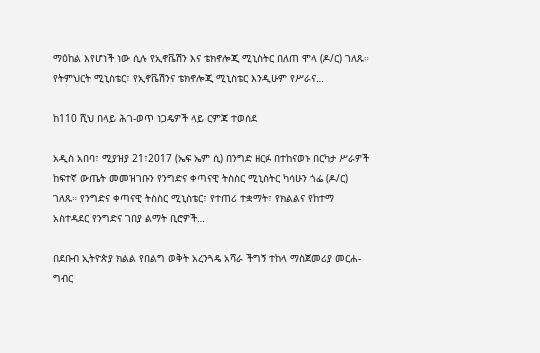ማዕከል እየሆነች ነው ሲሉ የኢኖቬሽን እና ቴክኖሎጂ ሚኒስትር በለጠ ሞላ (ዶ/ር) ገለጹ። የትምህርት ሚኒስቴር፣ የኢኖቬሽንና ቴክኖሎጂ ሚኒስቴር እንዲሁም የሥራና…

ከ110 ሺህ በላይ ሕገ-ወጥ ነጋዴዎች ላይ ርምጃ ተወሰደ

አዲስ አበባ፣ ሚያዝያ 21፣2017 (ኤፍ ኤም ሲ) በንግድ ዘርፉ በተከናወኑ በርካታ ሥራዎች ከፍተኛ ውጤት መመዝገቡን የንግድና ቀጣናዊ ትስስር ሚኒስትር ካሳሁን ጎፌ (ዶ/ር) ገለጹ። የንግድና ቀጣናዊ ትስስር ሚኒስቴር፣ የተጠሪ ተቋማት፣ የክልልና የከተማ አስተዳደር የንግድና ገበያ ልማት ቢሮዎች…

በደቡብ ኢትዮጵያ ክልል የበልግ ወቅት አረንጓዴ አሻራ ችግኝ ተከላ ማስጀመሪያ መርሐ-ግብር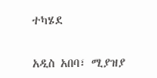ተካሄደ

አዲስ አበባ፣ ሚያዝያ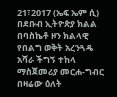21፣2017 (ኤፍ ኤም ሲ) በደቡብ ኢትዮጵያ ክልል በባስኬቶ ዞን ክልላዊ የበልግ ወቅት አረንጓዴ አሻራ ችግኝ ተከላ ማስጀመሪያ መርሐ-ግብር በዛሬው ዕለት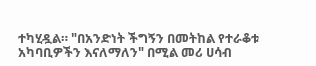ተካሂዷል። "በአንድነት ችግኝን በመትከል የተራቆቱ አካባቢዎችን እናለማለን" በሚል መሪ ሀሳብ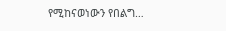የሚከናወነውን የበልግ…